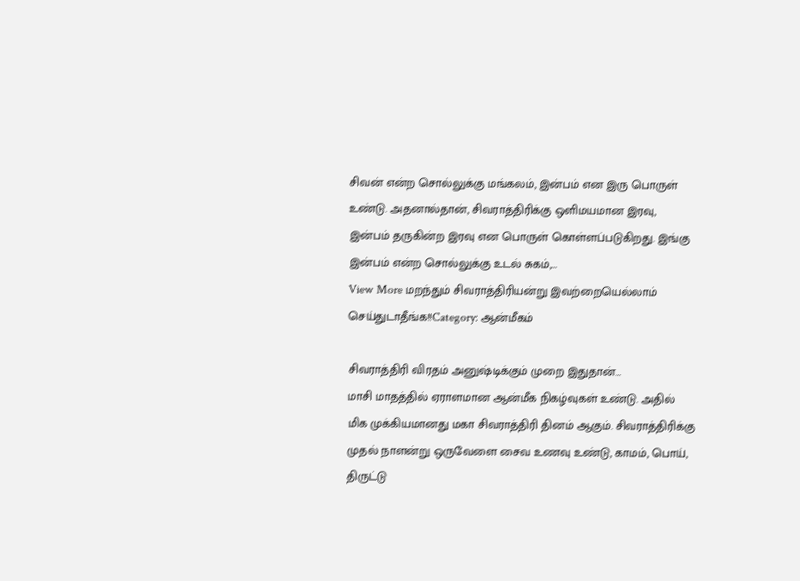சிவன் என்ற சொல்லுக்கு மங்கலம், இன்பம் என இரு பொருள் உண்டு. அதனால்தான், சிவராத்திரிக்கு ஒளிமயமான இரவு, இன்பம் தருகின்ற இரவு என பொருள் கொள்ளப்படுகிறது. இங்கு இன்பம் என்ற சொல்லுக்கு உடல் சுகம்,…
View More மறந்தும் சிவராத்திரியன்று இவற்றையெல்லாம் செய்துடாதீங்க!!Category: ஆன்மீகம்

சிவராத்திரி விரதம் அனுஷ்டிக்கும் முறை இதுதான்…
மாசி மாதத்தில் ஏராளமான ஆன்மீக நிகழ்வுகள் உண்டு. அதில் மிக முக்கியமானது மகா சிவராத்திரி தினம் ஆகும். சிவராத்திரிக்கு முதல் நாளன்று ஒருவேளை சைவ உணவு உண்டு, காமம், பொய், திருட்டு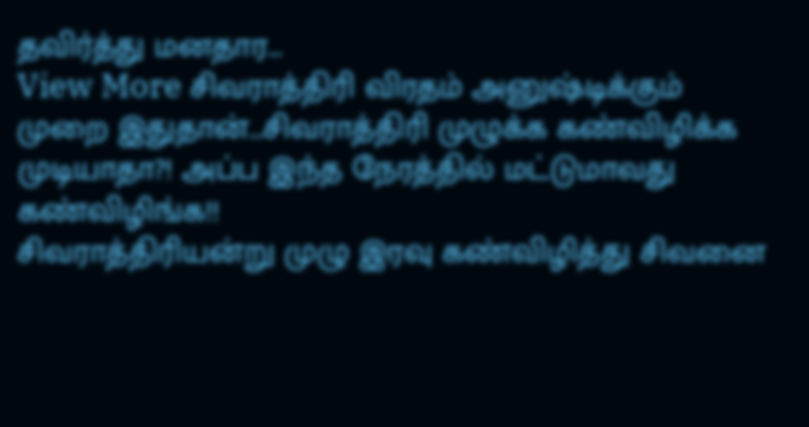தவிர்த்து மனதார…
View More சிவராத்திரி விரதம் அனுஷ்டிக்கும் முறை இதுதான்…சிவராத்திரி முழுக்க கண்விழிக்க முடியாதா?! அப்ப இந்த நேரத்தில் மட்டுமாவது கண்விழிங்க!!
சிவராத்திரியன்று முழு இரவு கண்விழித்து சிவனை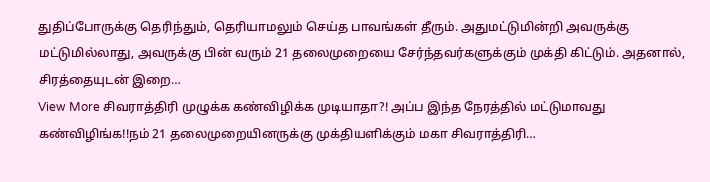துதிப்போருக்கு தெரிந்தும், தெரியாமலும் செய்த பாவங்கள் தீரும். அதுமட்டுமின்றி அவருக்கு மட்டுமில்லாது, அவருக்கு பின் வரும் 21 தலைமுறையை சேர்ந்தவர்களுக்கும் முக்தி கிட்டும். அதனால், சிரத்தையுடன் இறை…
View More சிவராத்திரி முழுக்க கண்விழிக்க முடியாதா?! அப்ப இந்த நேரத்தில் மட்டுமாவது கண்விழிங்க!!நம் 21 தலைமுறையினருக்கு முக்தியளிக்கும் மகா சிவராத்திரி…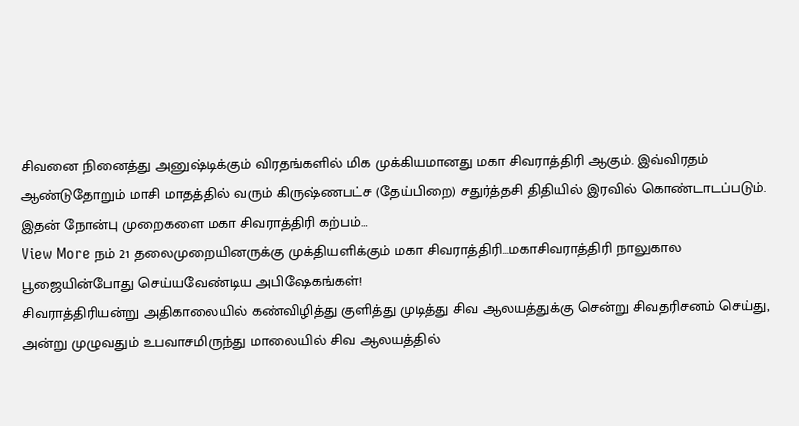சிவனை நினைத்து அனுஷ்டிக்கும் விரதங்களில் மிக முக்கியமானது மகா சிவராத்திரி ஆகும். இவ்விரதம் ஆண்டுதோறும் மாசி மாதத்தில் வரும் கிருஷ்ணபட்ச (தேய்பிறை) சதுர்த்தசி திதியில் இரவில் கொண்டாடப்படும். இதன் நோன்பு முறைகளை மகா சிவராத்திரி கற்பம்…
View More நம் 21 தலைமுறையினருக்கு முக்தியளிக்கும் மகா சிவராத்திரி…மகாசிவராத்திரி நாலுகால பூஜையின்போது செய்யவேண்டிய அபிஷேகங்கள்!
சிவராத்திரியன்று அதிகாலையில் கண்விழித்து குளித்து முடித்து சிவ ஆலயத்துக்கு சென்று சிவதரிசனம் செய்து, அன்று முழுவதும் உபவாசமிருந்து மாலையில் சிவ ஆலயத்தில்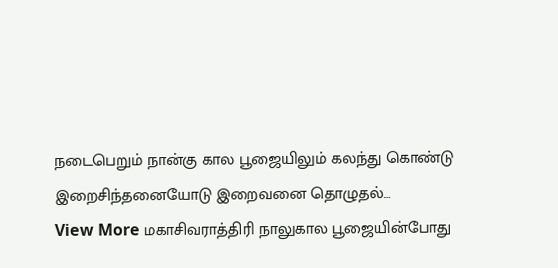நடைபெறும் நான்கு கால பூஜையிலும் கலந்து கொண்டு இறைசிந்தனையோடு இறைவனை தொழுதல்…
View More மகாசிவராத்திரி நாலுகால பூஜையின்போது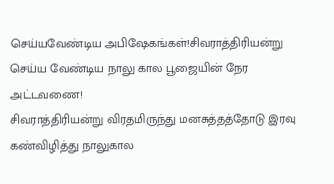செய்யவேண்டிய அபிஷேகங்கள்!சிவராத்திரியன்று செய்ய வேண்டிய நாலு கால பூஜையின் நேர அட்டவணை!
சிவராத்திரியன்று விரதமிருந்து மனசுத்தத்தோடு இரவு கண்விழித்து நாலுகால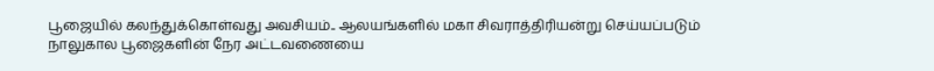பூஜையில் கலந்துக்கொள்வது அவசியம்.. ஆலயங்களில் மகா சிவராத்திரியன்று செய்யப்படும் நாலுகால பூஜைகளின் நேர அட்டவணையை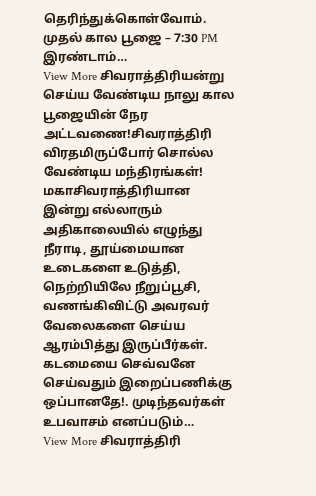தெரிந்துக்கொள்வோம். முதல் கால பூஜை – 7:30 PM இரண்டாம்…
View More சிவராத்திரியன்று செய்ய வேண்டிய நாலு கால பூஜையின் நேர அட்டவணை!சிவராத்திரி விரதமிருப்போர் சொல்ல வேண்டிய மந்திரங்கள்!
மகாசிவராத்திரியான இன்று எல்லாரும் அதிகாலையில் எழுந்து நீராடி, தூய்மையான உடைகளை உடுத்தி, நெற்றியிலே நீறுப்பூசி, வணங்கிவிட்டு அவரவர் வேலைகளை செய்ய ஆரம்பித்து இருப்பீர்கள். கடமையை செவ்வனே செய்வதும் இறைப்பணிக்கு ஒப்பானதே!. முடிந்தவர்கள் உபவாசம் எனப்படும்…
View More சிவராத்திரி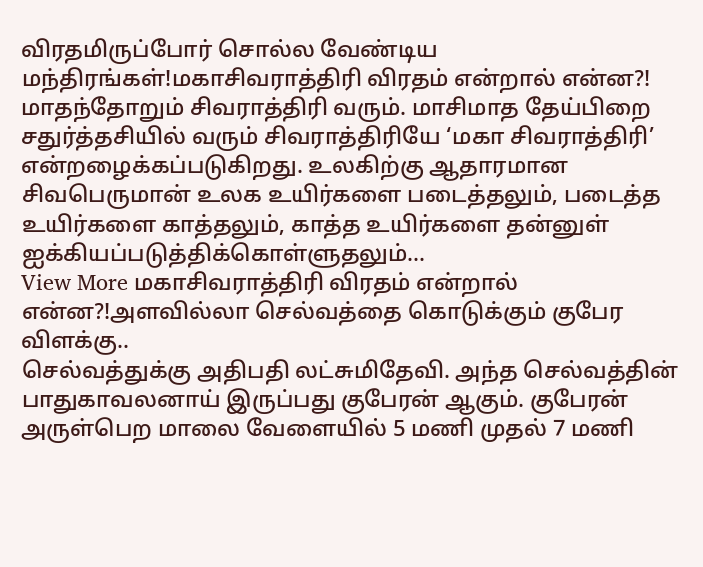விரதமிருப்போர் சொல்ல வேண்டிய மந்திரங்கள்!மகாசிவராத்திரி விரதம் என்றால் என்ன?!
மாதந்தோறும் சிவராத்திரி வரும். மாசிமாத தேய்பிறை சதுர்த்தசியில் வரும் சிவராத்திரியே ‘மகா சிவராத்திரி’ என்றழைக்கப்படுகிறது. உலகிற்கு ஆதாரமான சிவபெருமான் உலக உயிர்களை படைத்தலும், படைத்த உயிர்களை காத்தலும், காத்த உயிர்களை தன்னுள் ஐக்கியப்படுத்திக்கொள்ளுதலும்…
View More மகாசிவராத்திரி விரதம் என்றால் என்ன?!அளவில்லா செல்வத்தை கொடுக்கும் குபேர விளக்கு..
செல்வத்துக்கு அதிபதி லட்சுமிதேவி. அந்த செல்வத்தின் பாதுகாவலனாய் இருப்பது குபேரன் ஆகும். குபேரன் அருள்பெற மாலை வேளையில் 5 மணி முதல் 7 மணி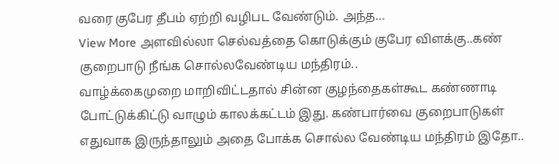வரை குபேர தீபம் ஏற்றி வழிபட வேண்டும். அந்த…
View More அளவில்லா செல்வத்தை கொடுக்கும் குபேர விளக்கு..கண் குறைபாடு நீங்க சொல்லவேண்டிய மந்திரம்..
வாழ்க்கைமுறை மாறிவிட்டதால் சின்ன குழந்தைகள்கூட கண்ணாடி போட்டுக்கிட்டு வாழும் காலக்கட்டம் இது. கண்பார்வை குறைபாடுகள் எதுவாக இருந்தாலும் அதை போக்க சொல்ல வேண்டிய மந்திரம் இதோ..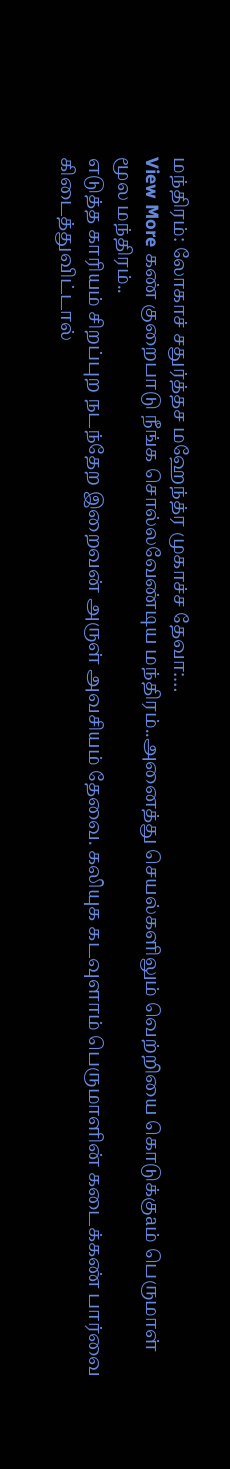மந்திரம்: லோகாச் சதுர்த்தச மஹேந்த்ர முகாச்ச தேவா:…
View More கண் குறைபாடு நீங்க சொல்லவேண்டிய மந்திரம்..அனைத்து செயல்களிலும் வெற்றியை கொடுக்குaம் பெருமாள் மூல மந்திரம்..
எடுத்த காரியம் சிறப்புற நடந்தேற இறைவன் அருள் அவசியம் தேவை. கலியுக கடவுளாம் பெருமாளின் கடைக்கண் பார்வை கிடைத்துவிட்டால்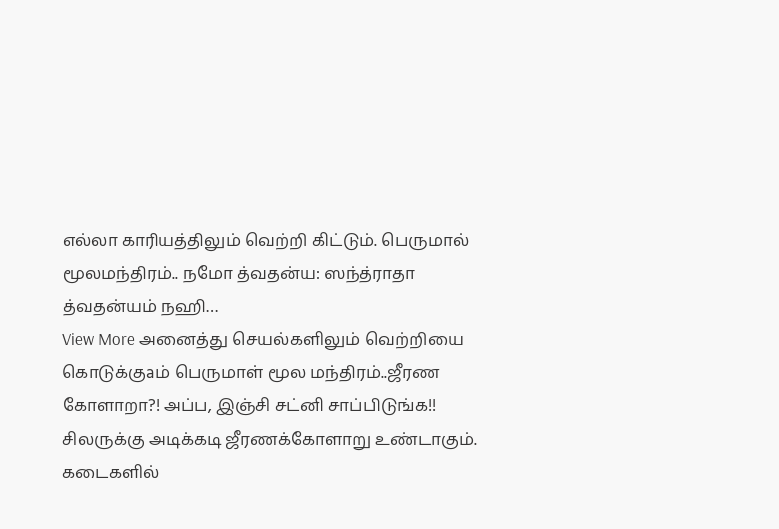எல்லா காரியத்திலும் வெற்றி கிட்டும். பெருமால் மூலமந்திரம்.. நமோ த்வதன்ய: ஸந்த்ராதா த்வதன்யம் நஹி…
View More அனைத்து செயல்களிலும் வெற்றியை கொடுக்குaம் பெருமாள் மூல மந்திரம்..ஜீரண கோளாறா?! அப்ப, இஞ்சி சட்னி சாப்பிடுங்க!!
சிலருக்கு அடிக்கடி ஜீரணக்கோளாறு உண்டாகும். கடைகளில்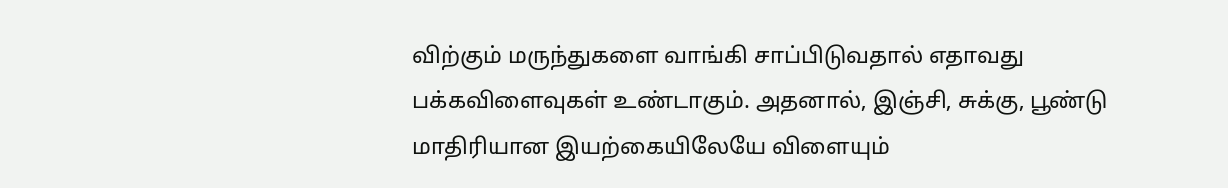விற்கும் மருந்துகளை வாங்கி சாப்பிடுவதால் எதாவது பக்கவிளைவுகள் உண்டாகும். அதனால், இஞ்சி, சுக்கு, பூண்டு மாதிரியான இயற்கையிலேயே விளையும்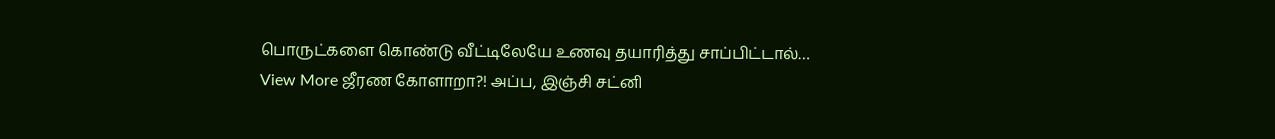பொருட்களை கொண்டு வீட்டிலேயே உணவு தயாரித்து சாப்பிட்டால்…
View More ஜீரண கோளாறா?! அப்ப, இஞ்சி சட்னி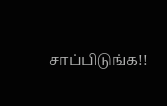சாப்பிடுங்க!!